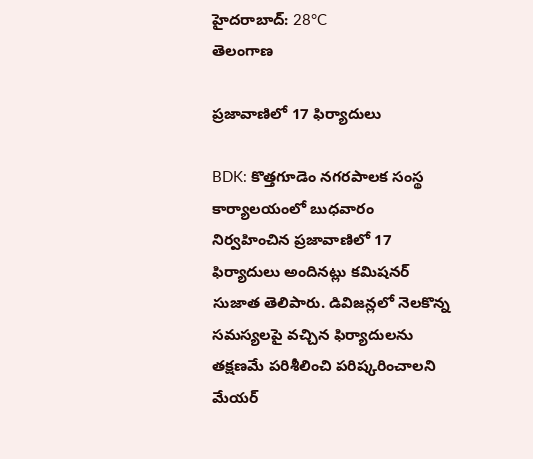హైదరాబాద్: 28°C
తెలంగాణ

ప్రజావాణిలో 17 ఫిర్యాదులు

BDK: కొత్తగూడెం నగరపాలక సంస్థ కార్యాలయంలో బుధవారం నిర్వహించిన ప్రజావాణిలో 17 ఫిర్యాదులు అందినట్లు కమిషనర్ సుజాత తెలిపారు. డివిజన్లలో నెలకొన్న సమస్యలపై వచ్చిన ఫిర్యాదులను తక్షణమే పరిశీలించి పరిష్కరించాలని మేయర్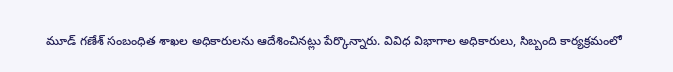మూడ్ గణేశ్ సంబంధిత శాఖల అధికారులను ఆదేశించినట్లు పేర్కొన్నారు. వివిధ విభాగాల అధికారులు, సిబ్బంది కార్యక్రమంలో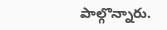పాల్గొన్నారు.